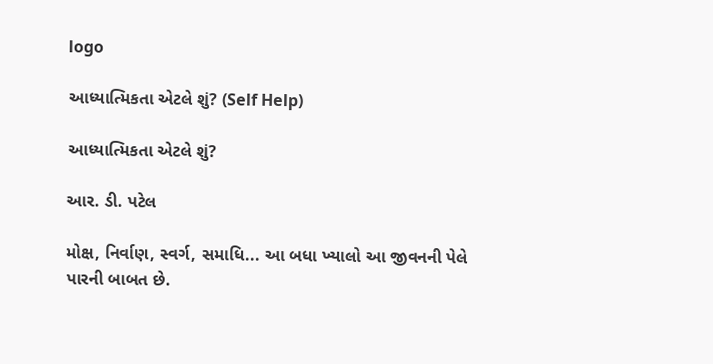logo

આધ્યાત્મિકતા એટલે શું? (Self Help)

આધ્યાત્મિકતા એટલે શું?

આર. ડી. પટેલ

મોક્ષ, નિર્વાણ, સ્વર્ગ, સમાધિ... આ બધા ખ્યાલો આ જીવનની પેલે પારની બાબત છે.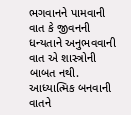ભગવાનને પામવાની વાત કે જીવનની ધન્યતાને અનુભવવાની વાત એ શાસ્ત્રોની બાબત નથી.
આધ્યાત્મિક બનવાની વાતને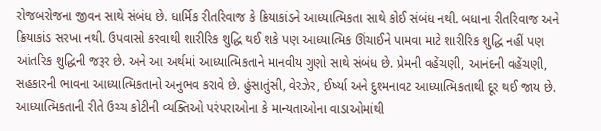રોજબરોજના જીવન સાથે સંબંધ છે. ધાર્મિક રીતરિવાજ કે ક્રિયાકાંડને આધ્યાત્મિકતા સાથે કોઈ સંબંધ નથી. બધાના રીતરિવાજ અને ક્રિયાકાંડ સરખા નથી. ઉપવાસો કરવાથી શારીરિક શુદ્ધિ થઈ શકે પણ આધ્યાત્મિક ઊંચાઈને પામવા માટે શારીરિક શુદ્ધિ નહીં પણ આંતરિક શુદ્ધિની જરૂર છે. અને આ અર્થમાં આધ્યાત્મિકતાને માનવીય ગુણો સાથે સંબંધ છે. પ્રેમની વહેંચણી, આનંદની વહેંચણી, સહકારની ભાવના આધ્યાત્મિકતાનો અનુભવ કરાવે છે. હુંસાતુંસી, વેરઝેર, ઈર્ષ્યા અને દુશ્મનાવટ આધ્યાત્મિકતાથી દૂર થઈ જાય છે.
આધ્યાત્મિકતાની રીતે ઉચ્ચ કોટીની વ્યક્તિઓ પરંપરાઓના કે માન્યતાઓના વાડાઓમાંથી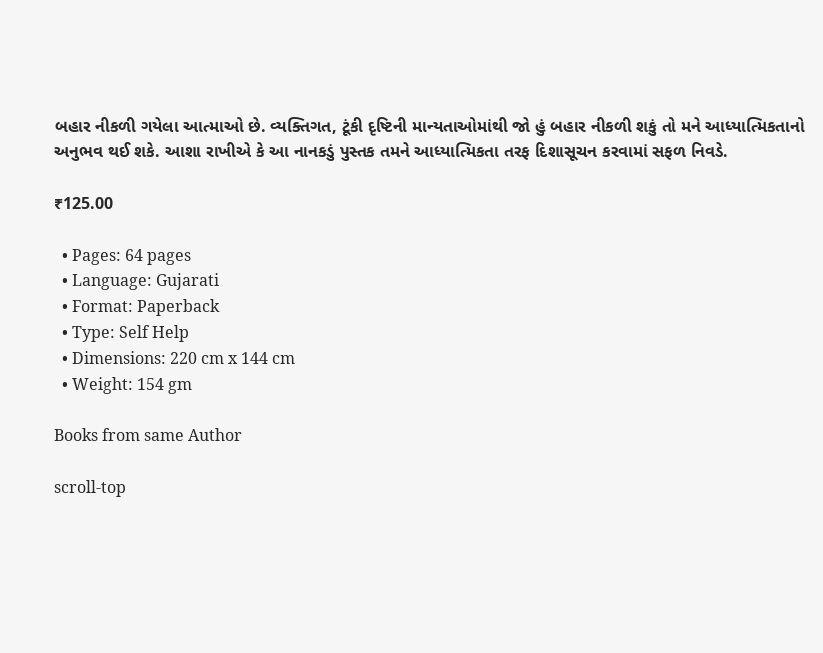બહાર નીકળી ગયેલા આત્માઓ છે. વ્યક્તિગત, ટૂંકી દૃષ્ટિની માન્યતાઓમાંથી જો હું બહાર નીકળી શકું તો મને આધ્યાત્મિકતાનો અનુભવ થઈ શકે. આશા રાખીએ કે આ નાનકડું પુસ્તક તમને આધ્યાત્મિકતા તરફ દિશાસૂચન કરવામાં સફળ નિવડે.

₹125.00

  • Pages: 64 pages
  • Language: Gujarati
  • Format: Paperback
  • Type: Self Help
  • Dimensions: 220 cm x 144 cm
  • Weight: 154 gm

Books from same Author

scroll-top